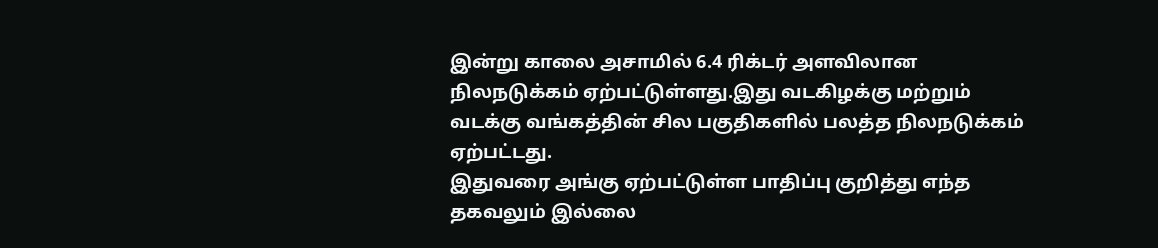இன்று காலை அசாமில் 6.4 ரிக்டர் அளவிலான நிலநடுக்கம் ஏற்பட்டுள்ளது.இது வடகிழக்கு மற்றும் வடக்கு வங்கத்தின் சில பகுதிகளில் பலத்த நிலநடுக்கம் ஏற்பட்டது.
இதுவரை அங்கு ஏற்பட்டுள்ள பாதிப்பு குறித்து எந்த தகவலும் இல்லை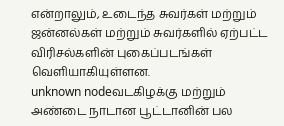என்றாலும், உடைந்த சுவர்கள் மற்றும் ஜன்னல்கள் மற்றும் சுவர்களில் ஏற்பட்ட விரிசல்களின் புகைப்படங்கள் வெளியாகியுள்ளன.
unknown nodeவடகிழக்கு மற்றும் அண்டை நாடான பூட்டானின் பல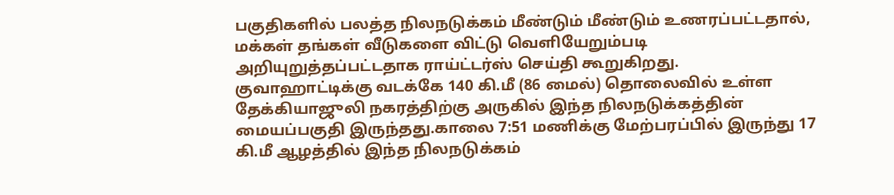பகுதிகளில் பலத்த நிலநடுக்கம் மீண்டும் மீண்டும் உணரப்பட்டதால், மக்கள் தங்கள் வீடுகளை விட்டு வெளியேறும்படி அறியுறுத்தப்பட்டதாக ராய்ட்டர்ஸ் செய்தி கூறுகிறது.
குவாஹாட்டிக்கு வடக்கே 140 கி.மீ (86 மைல்) தொலைவில் உள்ள தேக்கியாஜுலி நகரத்திற்கு அருகில் இந்த நிலநடுக்கத்தின் மையப்பகுதி இருந்தது.காலை 7:51 மணிக்கு மேற்பரப்பில் இருந்து 17 கி.மீ ஆழத்தில் இந்த நிலநடுக்கம்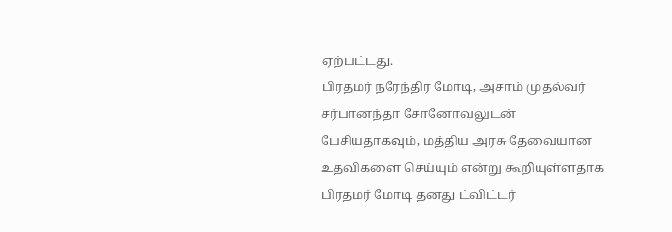ஏற்பட்டது.
பிரதமர் நரேந்திர மோடி, அசாம் முதல்வர் சர்பானந்தா சோனோவலுடன் பேசியதாகவும், மத்திய அரசு தேவையான உதவிகளை செய்யும் என்று கூறியுள்ளதாக பிரதமர் மோடி தனது ட்விட்டர்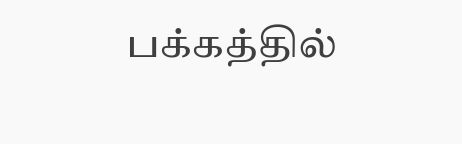பக்கத்தில்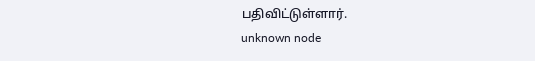பதிவிட்டுள்ளார்.
unknown node